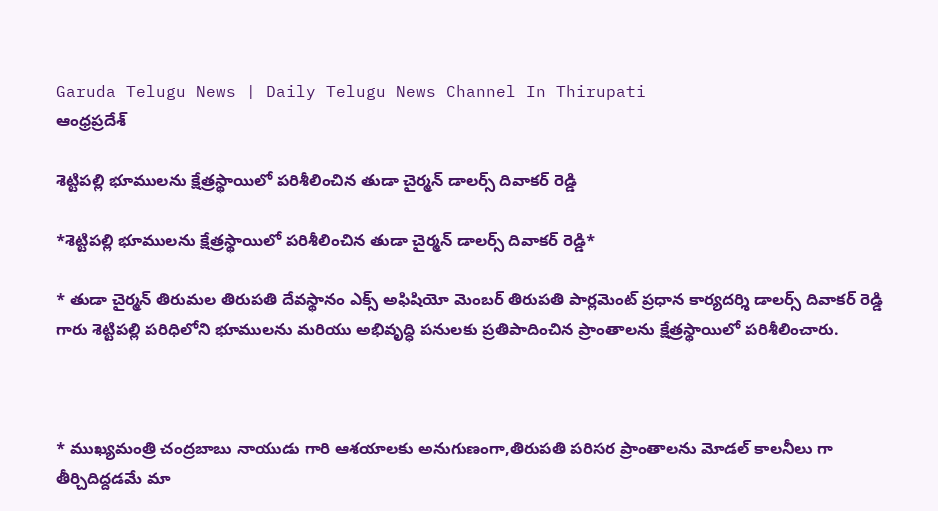Garuda Telugu News | Daily Telugu News Channel In Thirupati
ఆంధ్రప్రదేశ్

శెట్టిపల్లి భూములను క్షేత్రస్థాయిలో పరిశీలించిన తుడా చైర్మన్ డాలర్స్ దివాకర్ రెడ్డి

*శెట్టిపల్లి భూములను క్షేత్రస్థాయిలో పరిశీలించిన తుడా చైర్మన్ డాలర్స్ దివాకర్ రెడ్డి*

* తుడా చైర్మన్ తిరుమల తిరుపతి దేవస్థానం ఎక్స్ అఫిషియో మెంబర్ తిరుపతి పార్లమెంట్ ప్రధాన కార్యదర్శి డాలర్స్ దివాకర్ రెడ్డి గారు శెట్టిపల్లి పరిధిలోని భూములను మరియు అభివృద్ధి పనులకు ప్రతిపాదించిన ప్రాంతాలను క్షేత్రస్థాయిలో పరిశీలించారు.



* ముఖ్యమంత్రి చంద్రబాబు నాయుడు గారి ఆశయాలకు అనుగుణంగా,తిరుపతి పరిసర ప్రాంతాలను మోడల్ కాలనీలు గా తీర్చిదిద్దడమే మా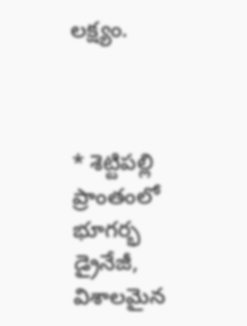లక్ష్యం.



* శెట్టిపల్లి ప్రాంతంలో భూగర్భ డ్రైనేజీ, విశాలమైన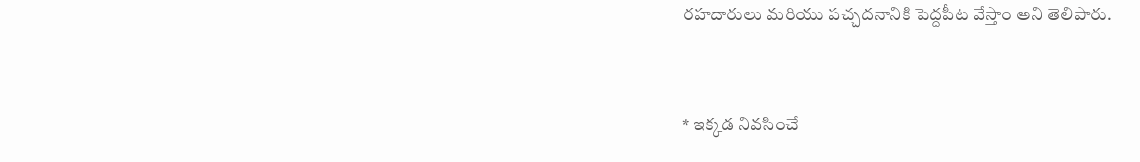రహదారులు మరియు పచ్చదనానికి పెద్దపీట వేస్తాం అని తెలిపారు.



* ఇక్కడ నివసించే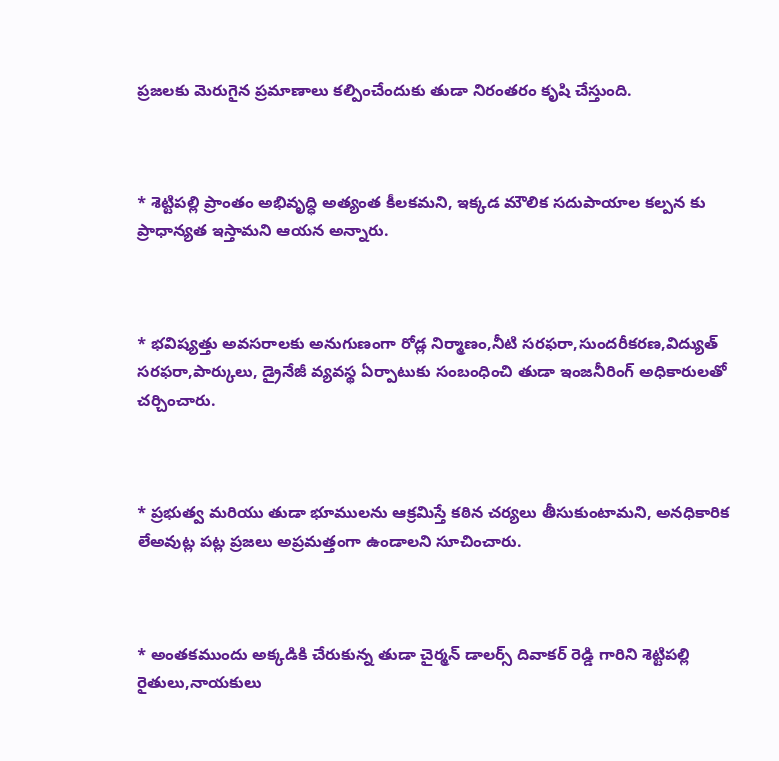ప్రజలకు మెరుగైన ప్రమాణాలు కల్పించేందుకు తుడా నిరంతరం కృషి చేస్తుంది.



* శెట్టిపల్లి ప్రాంతం అభివృద్ధి అత్యంత కీలకమని, ఇక్కడ మౌలిక సదుపాయాల కల్పన కు ప్రాధాన్యత ఇస్తామని ఆయన అన్నారు.



* భవిష్యత్తు అవసరాలకు అనుగుణంగా రోడ్ల నిర్మాణం,నీటి సరఫరా,సుందరీకరణ,విద్యుత్ సరఫరా,పార్కులు, డ్రైనేజీ వ్యవస్థ ఏర్పాటుకు సంబంధించి తుడా ఇంజనీరింగ్ అధికారులతో చర్చించారు.



* ప్రభుత్వ మరియు తుడా భూములను ఆక్రమిస్తే కఠిన చర్యలు తీసుకుంటామని, అనధికారిక లేఅవుట్ల పట్ల ప్రజలు అప్రమత్తంగా ఉండాలని సూచించారు.



* అంతకముందు అక్కడికి చేరుకున్న తుడా చైర్మన్ డాలర్స్ దివాకర్ రెడ్డి గారిని శెట్టిపల్లి రైతులు,నాయకులు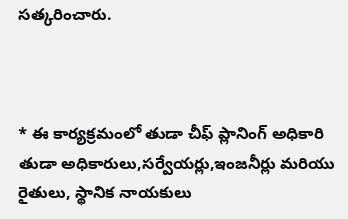సత్కరించారు.



* ఈ కార్యక్రమంలో తుడా చీఫ్ ప్లానింగ్ అధికారి తుడా అధికారులు,సర్వేయర్లు,ఇంజనీర్లు మరియు రైతులు, స్థానిక నాయకులు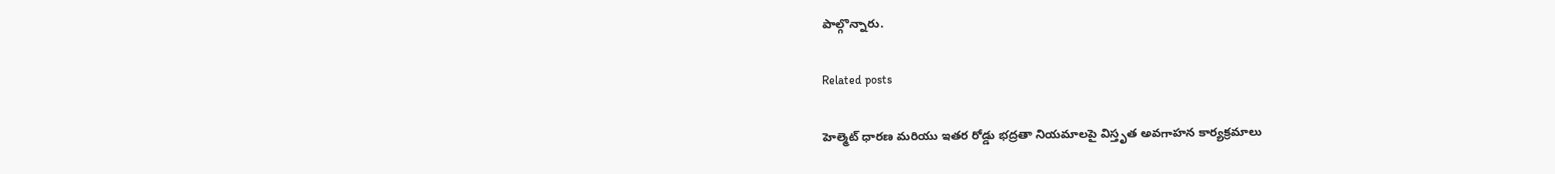పాల్గొన్నారు.

Related posts

హెల్మెట్ ధారణ మరియు ఇతర రోడ్డు భద్రతా నియమాలపై విస్తృత అవగాహన కార్యక్రమాలు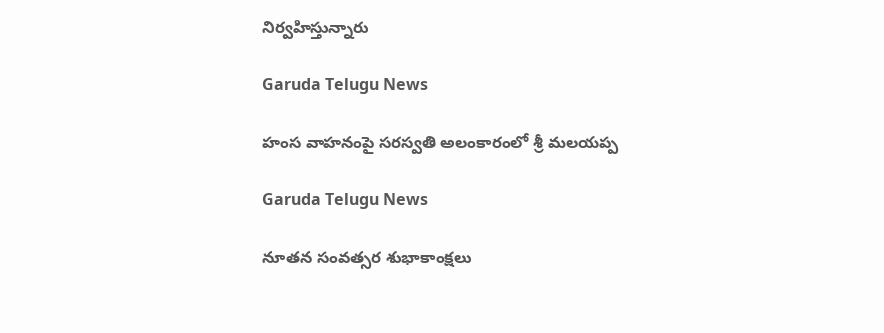నిర్వహిస్తున్నారు

Garuda Telugu News

హంస వాహనంపై స‌ర‌స్వ‌తి అలంకారంలో శ్రీ‌ మలయప్ప

Garuda Telugu News

నూతన సంవత్సర శుభాకాంక్షలు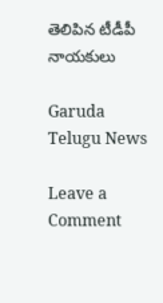తెలిపిన టీడీపీ నాయకులు

Garuda Telugu News

Leave a Comment